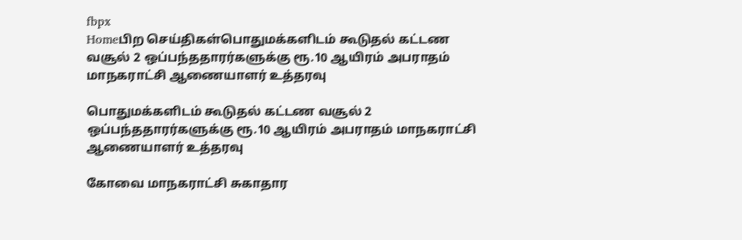fbpx
Homeபிற செய்திகள்பொதுமக்களிடம் கூடுதல் கட்டண வசூல் 2 ஒப்பந்ததாரர்களுக்கு ரூ.10 ஆயிரம் அபராதம் மாநகராட்சி ஆணையாளர் உத்தரவு

பொதுமக்களிடம் கூடுதல் கட்டண வசூல் 2 ஒப்பந்ததாரர்களுக்கு ரூ.10 ஆயிரம் அபராதம் மாநகராட்சி ஆணையாளர் உத்தரவு

கோவை மாநகராட்சி சுகாதார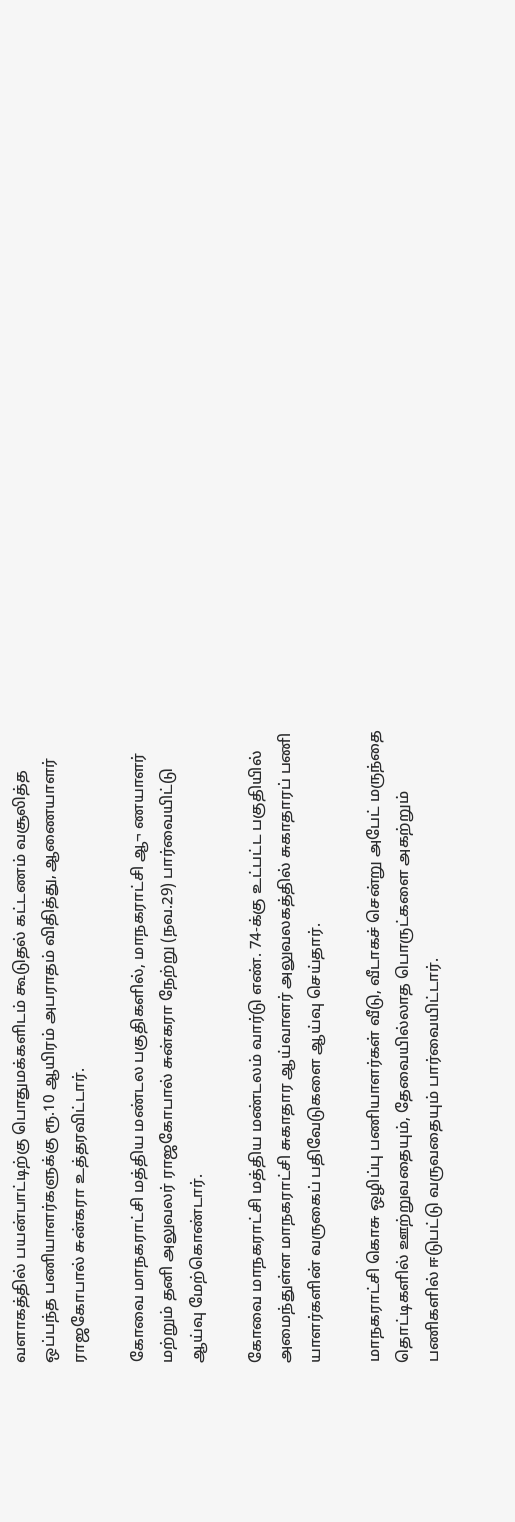வளாகத்தில் பயன்பாட்டிற்கு பொதுமக்களிடம் கூடுதல் கட்டணம் வசூலித்த ஒப்பந்த பணியாளர்களுக்கு ரூ.10 ஆயிரம் அபராதம் விதித்து, ஆணையாளர் ராஜகோபால் சுன்கரா உத்தரவிட்டார்.

கோவை மாநகராட்சி மத்திய மண்டல பகுதிகளில், மாநகராட்சி ஆ¬ ணயாளர் மற்றும் தனி அலுவலர் ராஜகோபால் சுன்கரா நேற்று (நவ.29) பார்வையிட்டு ஆய்வு மேற்கொண்டார்.

கோவை மாநகராட்சி மத்திய மண்டலம் வார்டு எண். 74-க்கு உட்பட்ட பகுதியில் அமைந்துள்ள மாநகராட்சி சுகாதார ஆய்வாளர் அலுவலகத்தில் சுகாதாரப் பணி யாளர்களின் வருகைப் பதிவேடுகளை ஆய்வு செய்தார்.

மாநகராட்சி கொசு ஒழிப்பு பணியாளர்கள் வீடு, வீடாகச் சென்று அபேட் மருந்தை தொட்டிகளில் ஊற்றுவதையும், தேவையில்லாத பொருட்களை அகற்றும் பணிகளில் ஈடுபட்டு வருவதையும் பார்வையிட்டார்.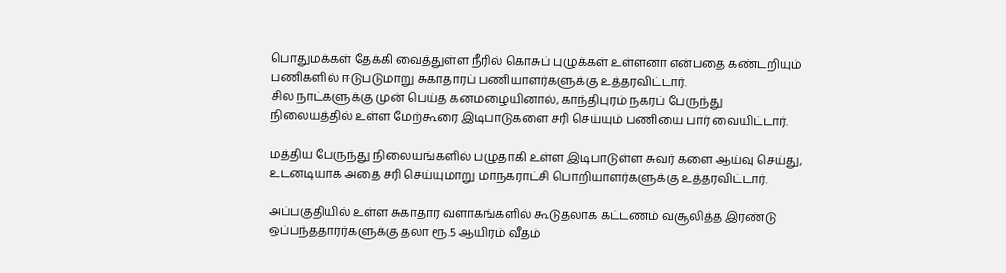பொதுமக்கள் தேக்கி வைத்துள்ள நீரில் கொசுப் புழுக்கள் உள்ளனா என்பதை கண்டறியும் பணிகளில் ஈடுபடுமாறு சுகாதாரப் பணியாளர்களுக்கு உத்தரவிட்டார்.
சில நாட்களுக்கு முன் பெய்த கனமழையினால், காந்திபுரம் நகரப் பேருந்து நிலையத்தில் உள்ள மேற்கூரை இடிபாடுகளை சரி செய்யும் பணியை பார் வையிட்டார்.

மத்திய பேருந்து நிலையங்களில் பழுதாகி உள்ள இடிபாடுள்ள சுவர் களை ஆய்வு செய்து, உடனடியாக அதை சரி செய்யுமாறு மாநகராட்சி பொறியாளர்களுக்கு உத்தரவிட்டார்.

அப்பகுதியில் உள்ள சுகாதார வளாகங்களில் கூடுதலாக கட்டணம் வசூலித்த இரண்டு ஒப்பந்ததாரர்களுக்கு தலா ரூ.5 ஆயிரம் வீதம்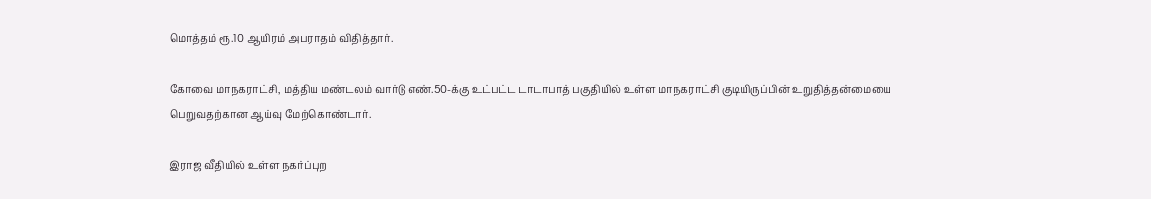மொத்தம் ரூ.10 ஆயிரம் அபராதம் விதித்தார்.

கோவை மாநகராட்சி, மத்திய மண்டலம் வார்டு எண்.50-க்கு உட்பட்ட டாடாபாத் பகுதியில் உள்ள மாநகராட்சி குடியிருப்பின் உறுதித்தன்மையை பெறுவதற்கான ஆய்வு மேற்கொண்டார்.

இராஜ வீதியில் உள்ள நகர்ப்புற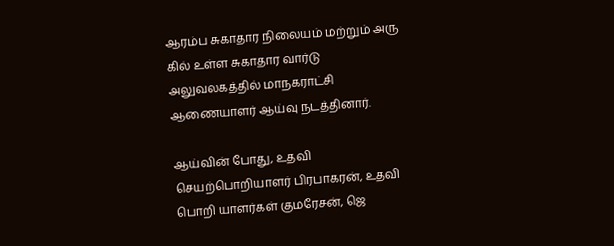ஆரம்ப சுகாதார நிலையம் மற்றும் அரு கில் உள்ள சுகாதார வார்டு அலுவலகத்தில் மாநகராட்சி ஆணையாளர் ஆய்வு நடத்தினார்.

ஆய்வின் போது, உதவி செயற்பொறியாளர் பிரபாகரன், உதவி பொறி யாளர்கள் குமரேசன், ஜெ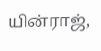யின்ராஜ்,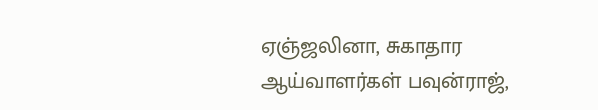ஏஞ்ஜலினா, சுகாதார ஆய்வாளர்கள் பவுன்ராஜ்,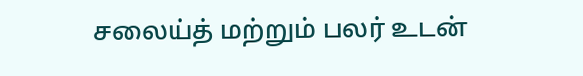சலைய்த் மற்றும் பலர் உடன்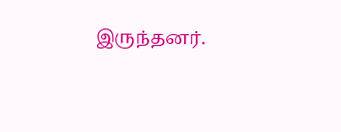இருந்தனர்.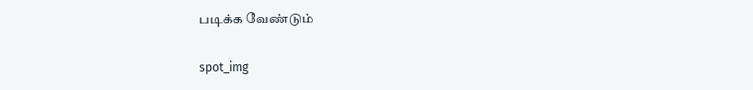படிக்க வேண்டும்

spot_img